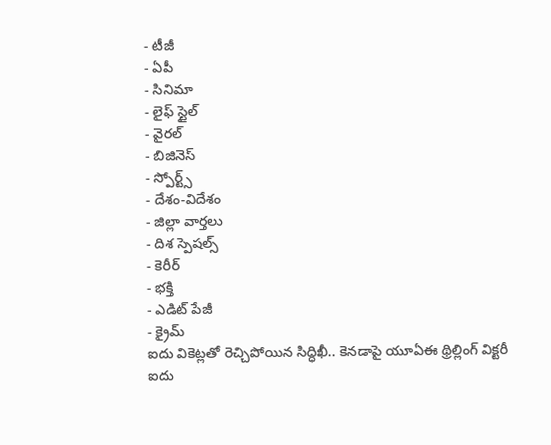- టీజీ
- ఏపీ
- సినిమా
- లైఫ్ స్టైల్
- వైరల్
- బిజినెస్
- స్పోర్ట్స్
- దేశం-విదేశం
- జిల్లా వార్తలు
- దిశ స్పెషల్స్
- కెరీర్
- భక్తి
- ఎడిట్ పేజీ
- క్రైమ్
ఐదు వికెట్లతో రెచ్చిపోయిన సిద్ధిఖీ.. కెనడాపై యూఏఈ థ్రిల్లింగ్ విక్టరీ
ఐదు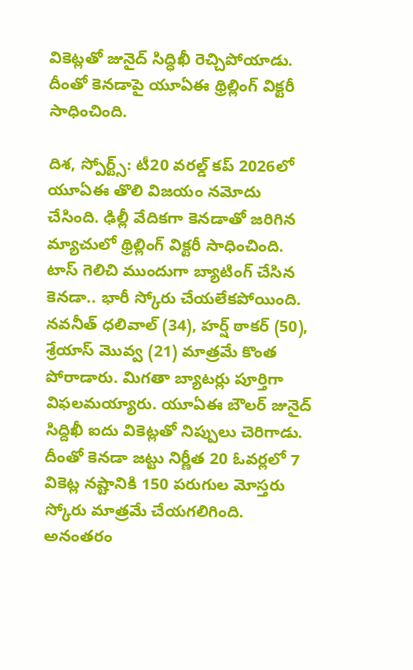వికెట్లతో జునైద్ సిద్ధిఖీ రెచ్చిపోయాడు. దీంతో కెనడాపై యూఏఈ థ్రిల్లింగ్ విక్టరీ సాధించింది.

దిశ, స్పోర్ట్స్: టీ20 వరల్డ్ కప్ 2026లో యూఏఈ తొలి విజయం నమోదు చేసింది. ఢిల్లీ వేదికగా కెనడాతో జరిగిన మ్యాచులో థ్రిల్లింగ్ విక్టరీ సాధించింది. టాస్ గెలిచి ముందుగా బ్యాటింగ్ చేసిన కెనడా.. భారీ స్కోరు చేయలేకపోయింది. నవనీత్ ధలివాల్ (34), హర్ష్ ఠాకర్ (50), శ్రేయాస్ మొవ్వ (21) మాత్రమే కొంత పోరాడారు. మిగతా బ్యాటర్లు పూర్తిగా విఫలమయ్యారు. యూఏఈ బౌలర్ జునైద్ సిద్దిఖీ ఐదు వికెట్లతో నిప్పులు చెరిగాడు. దీంతో కెనడా జట్టు నిర్ణీత 20 ఓవర్లలో 7 వికెట్ల నష్టానికి 150 పరుగుల మోస్తరు స్కోరు మాత్రమే చేయగలిగింది. అనంతరం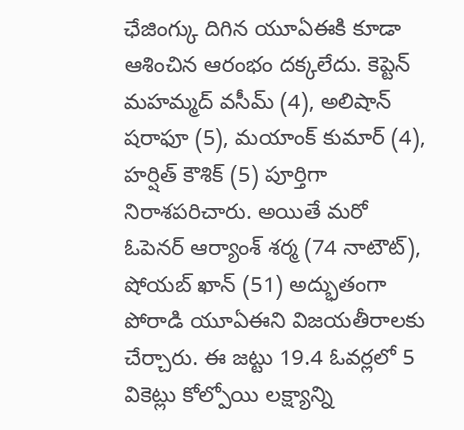ఛేజింగ్కు దిగిన యూఏఈకి కూడా ఆశించిన ఆరంభం దక్కలేదు. కెప్టెన్ మహమ్మద్ వసీమ్ (4), అలిషాన్ షరాఫూ (5), మయాంక్ కుమార్ (4), హర్షిత్ కౌశిక్ (5) పూర్తిగా నిరాశపరిచారు. అయితే మరో ఓపెనర్ ఆర్యాంశ్ శర్మ (74 నాటౌట్), షోయబ్ ఖాన్ (51) అద్భుతంగా పోరాడి యూఏఈని విజయతీరాలకు చేర్చారు. ఈ జట్టు 19.4 ఓవర్లలో 5 వికెట్లు కోల్పోయి లక్ష్యాన్ని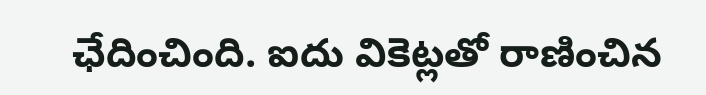ఛేదించింది. ఐదు వికెట్లతో రాణించిన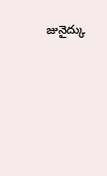జునైద్కు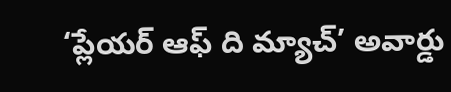‘ప్లేయర్ ఆఫ్ ది మ్యాచ్’ అవార్డు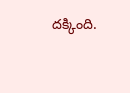దక్కింది.